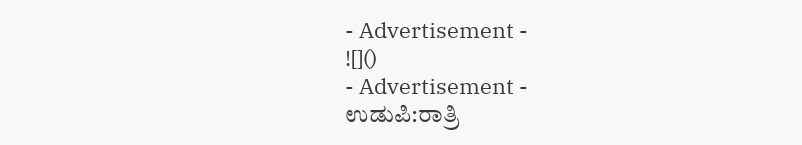- Advertisement -
![]()
- Advertisement -
ಉಡುಪಿ:ರಾತ್ರಿ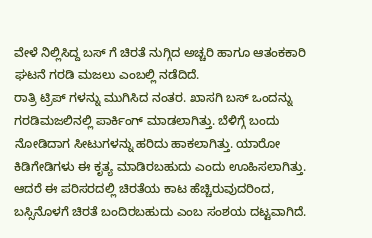ವೇಳೆ ನಿಲ್ಲಿಸಿದ್ದ ಬಸ್ ಗೆ ಚಿರತೆ ನುಗ್ಗಿದ ಅಚ್ಚರಿ ಹಾಗೂ ಆತಂಕಕಾರಿ ಘಟನೆ ಗರಡಿ ಮಜಲು ಎಂಬಲ್ಲಿ ನಡೆದಿದೆ.
ರಾತ್ರಿ ಟ್ರಿಪ್ ಗಳನ್ನು ಮುಗಿಸಿದ ನಂತರ. ಖಾಸಗಿ ಬಸ್ ಒಂದನ್ನು ಗರಡಿಮಜಲಿನಲ್ಲಿ ಪಾರ್ಕಿಂಗ್ ಮಾಡಲಾಗಿತ್ತು. ಬೆಳಿಗ್ಗೆ ಬಂದು ನೋಡಿದಾಗ ಸೀಟುಗಳನ್ನು ಹರಿದು ಹಾಕಲಾಗಿತ್ತು. ಯಾರೋ ಕಿಡಿಗೇಡಿಗಳು ಈ ಕೃತ್ಯ ಮಾಡಿರಬಹುದು ಎಂದು ಊಹಿಸಲಾಗಿತ್ತು. ಆದರೆ ಈ ಪರಿಸರದಲ್ಲಿ ಚಿರತೆಯ ಕಾಟ ಹೆಚ್ಚಿರುವುದರಿಂದ, ಬಸ್ಸಿನೊಳಗೆ ಚಿರತೆ ಬಂದಿರಬಹುದು ಎಂಬ ಸಂಶಯ ದಟ್ಟವಾಗಿದೆ.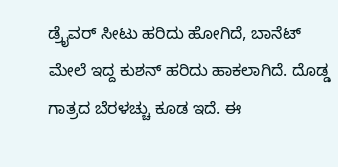ಡ್ರೈವರ್ ಸೀಟು ಹರಿದು ಹೋಗಿದೆ, ಬಾನೆಟ್ ಮೇಲೆ ಇದ್ದ ಕುಶನ್ ಹರಿದು ಹಾಕಲಾಗಿದೆ. ದೊಡ್ಡ ಗಾತ್ರದ ಬೆರಳಚ್ಚು ಕೂಡ ಇದೆ. ಈ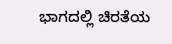ಭಾಗದಲ್ಲಿ ಚಿರತೆಯ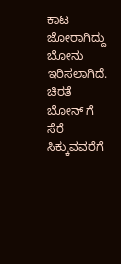ಕಾಟ ಜೋರಾಗಿದ್ದು ಬೋನು ಇರಿಸಲಾಗಿದೆ. ಚಿರತೆ ಬೋನ್ ಗೆ ಸೆರೆ ಸಿಕ್ಕುವವರೆಗೆ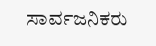ಸಾರ್ವಜನಿಕರು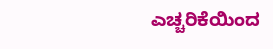ಎಚ್ಚರಿಕೆಯಿಂದ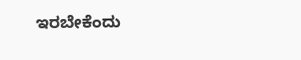ಇರಬೇಕೆಂದು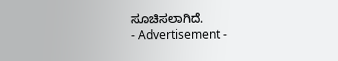ಸೂಚಿಸಲಾಗಿದೆ.
- Advertisement -